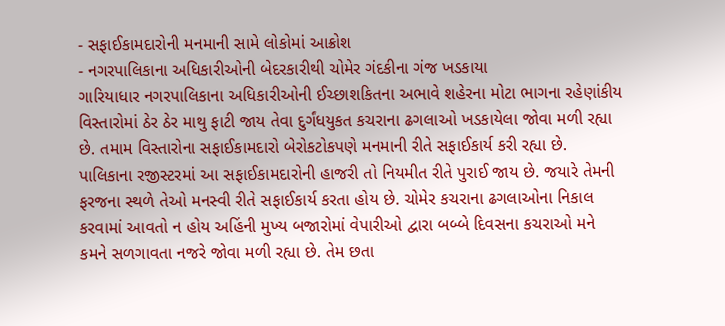- સફાઈકામદારોની મનમાની સામે લોકોમાં આક્રોશ
- નગરપાલિકાના અધિકારીઓની બેદરકારીથી ચોમેર ગંદકીના ગંજ ખડકાયા
ગારિયાધાર નગરપાલિકાના અધિકારીઓની ઈચ્છાશકિતના અભાવે શહેરના મોટા ભાગના રહેણાંકીય વિસ્તારોમાં ઠેર ઠેર માથુ ફાટી જાય તેવા દુર્ગંધયુકત કચરાના ઢગલાઓ ખડકાયેલા જોવા મળી રહ્યા છે. તમામ વિસ્તારોના સફાઈકામદારો બેરોકટોકપણે મનમાની રીતે સફાઈકાર્ય કરી રહ્યા છે. પાલિકાના રજીસ્ટરમાં આ સફાઈકામદારોની હાજરી તો નિયમીત રીતે પુરાઈ જાય છે. જયારે તેમની ફરજના સ્થળે તેઓ મનસ્વી રીતે સફાઈકાર્ય કરતા હોય છે. ચોમેર કચરાના ઢગલાઓના નિકાલ કરવામાં આવતો ન હોય અહિંની મુખ્ય બજારોમાં વેપારીઓ દ્વારા બબ્બે દિવસના કચરાઓ મને કમને સળગાવતા નજરે જોવા મળી રહ્યા છે. તેમ છતા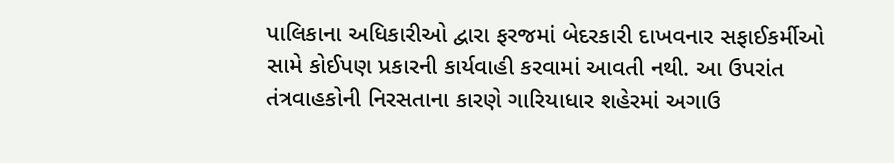પાલિકાના અધિકારીઓ દ્વારા ફરજમાં બેદરકારી દાખવનાર સફાઈકર્મીઓ સામે કોઈપણ પ્રકારની કાર્યવાહી કરવામાં આવતી નથી. આ ઉપરાંત તંત્રવાહકોની નિરસતાના કારણે ગારિયાધાર શહેરમાં અગાઉ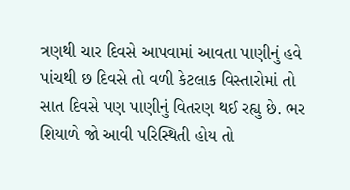ત્રણથી ચાર દિવસે આપવામાં આવતા પાણીનું હવે પાંચથી છ દિવસે તો વળી કેટલાક વિસ્તારોમાં તો સાત દિવસે પણ પાણીનું વિતરણ થઈ રહ્યુ છે. ભર શિયાળે જો આવી પરિસ્થિતી હોય તો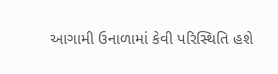આગામી ઉનાળામાં કેવી પરિસ્થિતિ હશે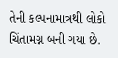તેની કલ્પનામાત્રથી લોકો ચિંતામગ્ન બની ગયા છે.